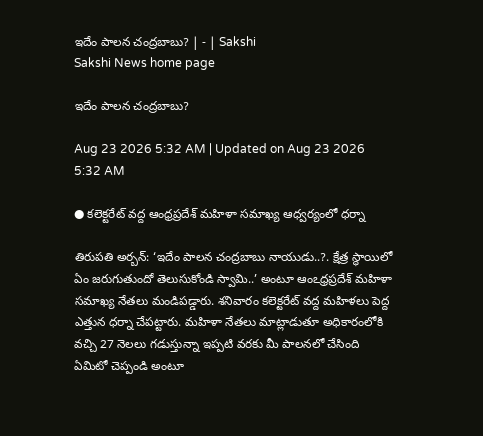ఇదేం పాలన చంద్రబాబు? | - | Sakshi
Sakshi News home page

ఇదేం పాలన చంద్రబాబు?

Aug 23 2026 5:32 AM | Updated on Aug 23 2026 5:32 AM

● కలెక్టరేట్‌ వద్ద ఆంధ్రప్రదేశ్‌ మహిళా సమాఖ్య ఆధ్వర్యంలో ధర్నా

తిరుపతి అర్బన్‌: ‘ఇదేం పాలన చంద్రబాబు నాయుడు..?. క్షేత్ర స్థాయిలో ఏం జరుగుతుందో తెలుసుకోండి స్వామి..’ అంటూ ఆంఽధ్రప్రదేశ్‌ మహిళా సమాఖ్య నేతలు మండిపడ్డారు. శనివారం కలెక్టరేట్‌ వద్ద మహిళలు పెద్ద ఎత్తున ధర్నా చేపట్టారు. మహిళా నేతలు మాట్లాడుతూ అధికారంలోకి వచ్చి 27 నెలలు గడుస్తున్నా ఇప్పటి వరకు మీ పాలనలో చేసింది ఏమిటో చెప్పండి అంటూ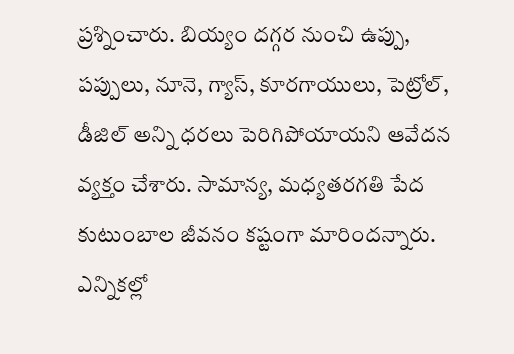ప్రశ్నించారు. బియ్యం దగ్గర నుంచి ఉప్పు, పప్పులు, నూనె, గ్యాస్‌, కూరగాయులు, పెట్రోల్‌, డీజిల్‌ అన్ని ధరలు పెరిగిపోయాయని ఆవేదన వ్యక్తం చేశారు. సామాన్య, మధ్యతరగతి పేద కుటుంబాల జీవనం కష్టంగా మారిందన్నారు. ఎన్నికల్లో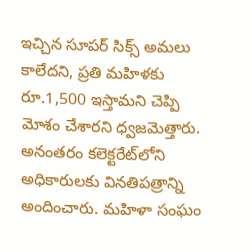ఇచ్చిన సూపర్‌ సిక్స్‌ అమలు కాలేదని, ప్రతి మహిళకు రూ.1,500 ఇస్తామని చెప్పి మోశం చేశారని ధ్వజమెత్తారు. అనంతరం కలెక్టరేట్‌లోని అధికారులకు వినతిపత్రాన్ని అందించారు. మహిళా సంఘం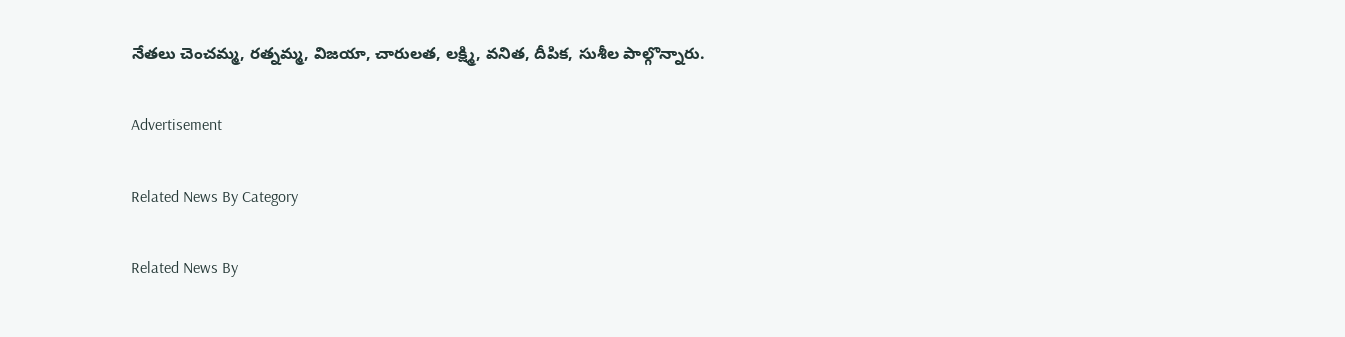నేతలు చెంచమ్మ, రత్నమ్మ, విజయా, చారులత, లక్ష్మి, వనిత, దీపిక, సుశీల పాల్గొన్నారు.

Advertisement

Related News By Category

Related News By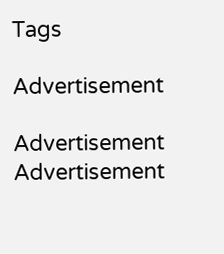Tags

Advertisement

Advertisement
Advertisement